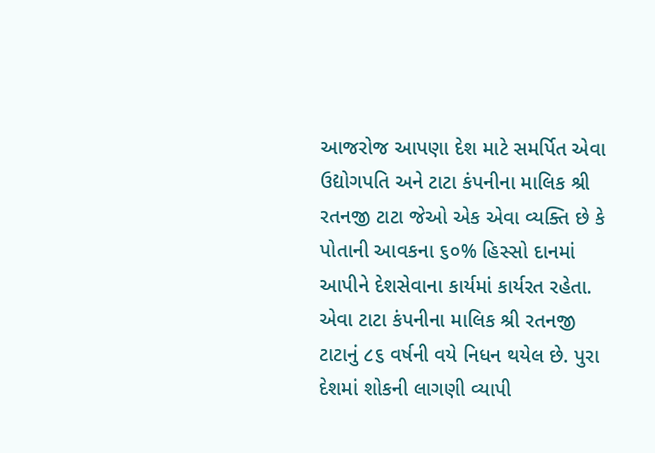આજરોજ આપણા દેશ માટે સમર્પિત એવા ઉદ્યોગપતિ અને ટાટા કંપનીના માલિક શ્રી રતનજી ટાટા જેઓ એક એવા વ્યક્તિ છે કે પોતાની આવકના ૬૦% હિસ્સો દાનમાં આપીને દેશસેવાના કાર્યમાં કાર્યરત રહેતા. એવા ટાટા કંપનીના માલિક શ્રી રતનજી ટાટાનું ૮૬ વર્ષની વયે નિધન થયેલ છે. પુરા દેશમાં શોકની લાગણી વ્યાપી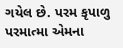ગયેલ છે. પરમ કૃપાળુ પરમાત્મા એમના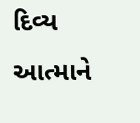દિવ્ય આત્માને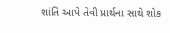શાંતિ આપે તેવી પ્રાર્થના સાથે શોક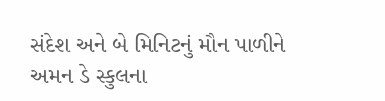સંદેશ અને બે મિનિટનું મૌન પાળીને અમન ડે સ્કુલના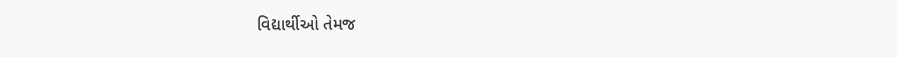વિદ્યાર્થીઓ તેમજ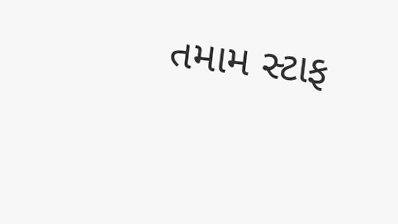તમામ સ્ટાફ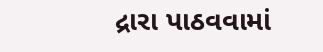દ્રારા પાઠવવામાં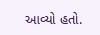આવ્યો હતો.